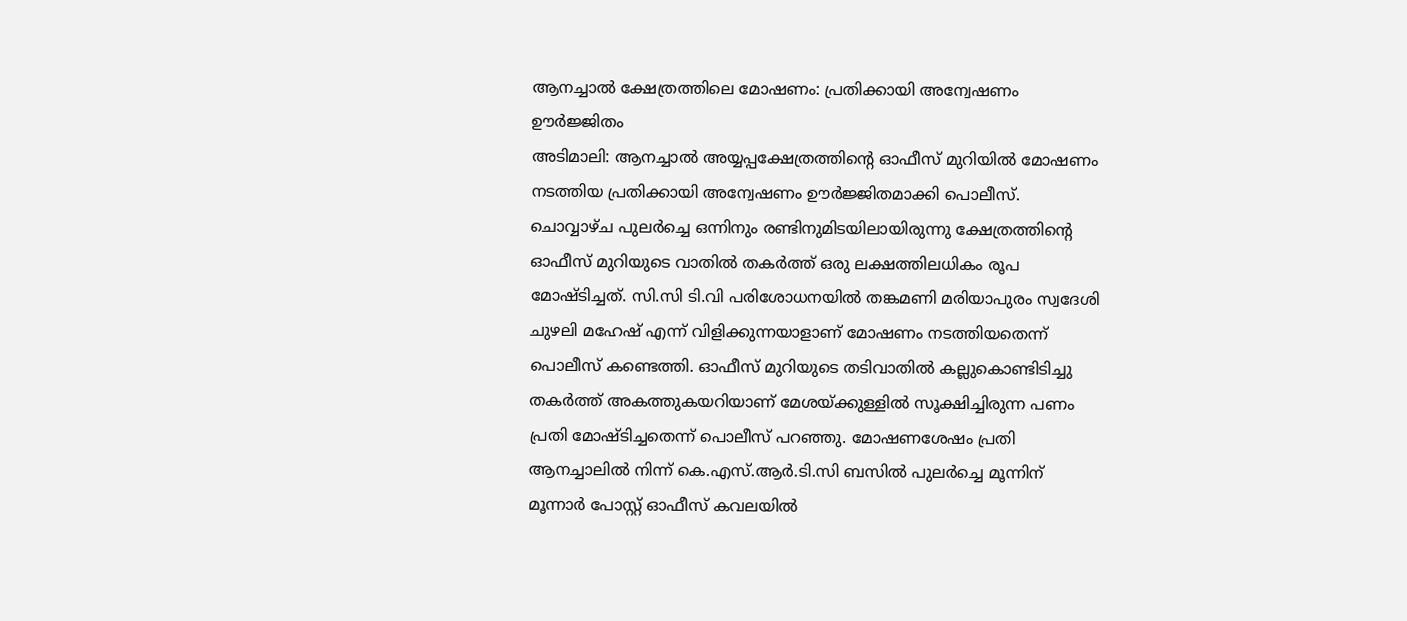ആനച്ചാൽ ക്ഷേത്രത്തിലെ മോഷണം: പ്രതിക്കായി അന്വേഷണം ഊർജ്ജിതം
അടിമാലി: ആനച്ചാൽ അയ്യപ്പക്ഷേത്രത്തിന്റെ ഓഫീസ് മുറിയിൽ മോഷണം നടത്തിയ പ്രതിക്കായി അന്വേഷണം ഊർജ്ജിതമാക്കി പൊലീസ്. ചൊവ്വാഴ്ച പുലർച്ചെ ഒന്നിനും രണ്ടിനുമിടയിലായിരുന്നു ക്ഷേത്രത്തിന്റെ ഓഫീസ് മുറിയുടെ വാതിൽ തകർത്ത് ഒരു ലക്ഷത്തിലധികം രൂപ മോഷ്ടിച്ചത്. സി.സി ടി.വി പരിശോധനയിൽ തങ്കമണി മരിയാപുരം സ്വദേശി ചുഴലി മഹേഷ് എന്ന് വിളിക്കുന്നയാളാണ് മോഷണം നടത്തിയതെന്ന് പൊലീസ് കണ്ടെത്തി. ഓഫീസ് മുറിയുടെ തടിവാതിൽ കല്ലുകൊണ്ടിടിച്ചു തകർത്ത് അകത്തുകയറിയാണ് മേശയ്ക്കുള്ളിൽ സൂക്ഷിച്ചിരുന്ന പണം പ്രതി മോഷ്ടിച്ചതെന്ന് പൊലീസ് പറഞ്ഞു. മോഷണശേഷം പ്രതി ആനച്ചാലിൽ നിന്ന് കെ.എസ്.ആർ.ടി.സി ബസിൽ പുലർച്ചെ മൂന്നിന് മൂന്നാർ പോസ്റ്റ് ഓഫീസ് കവലയിൽ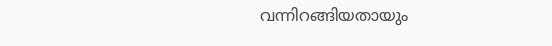വന്നിറങ്ങിയതായും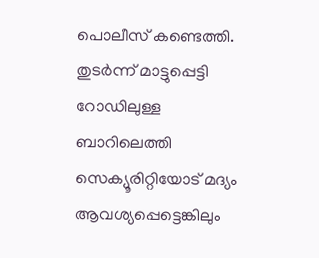പൊലീസ് കണ്ടെത്തി. തുടർന്ന് മാട്ടുപ്പെട്ടി റോഡിലുള്ള ബാറിലെത്തി സെക്യൂരിറ്റിയോട് മദ്യം ആവശ്യപ്പെട്ടെങ്കിലും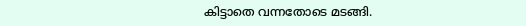കിട്ടാതെ വന്നതോടെ മടങ്ങി.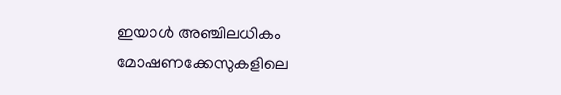ഇയാൾ അഞ്ചിലധികം മോഷണക്കേസുകളിലെ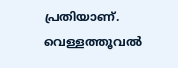പ്രതിയാണ്. വെള്ളത്തൂവൽ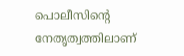പൊലീസിന്റെ നേതൃത്വത്തിലാണ്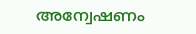അന്വേഷണം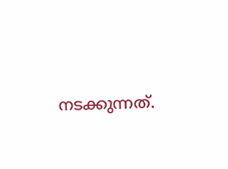നടക്കുന്നത്.